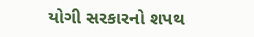યોગી સરકારનો શપથ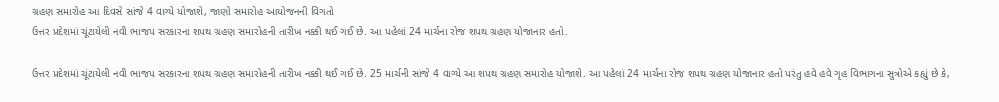ગ્રહણ સમારોહ આ દિવસે સાંજે 4 વાગ્યે યોજાશે, જાણો સમારોહ આયોજનની વિગતો
ઉત્તર પ્રદેશમાં ચૂંટાયેલી નવી ભાજપ સરકારના શપથ ગ્રહણ સમારોહની તારીખ નક્કી થઈ ગઈ છે. આ પહેલાં 24 માર્ચના રોજ શપથ ગ્રહણ યોજાનાર હતો.

ઉત્તર પ્રદેશમાં ચૂંટાયેલી નવી ભાજપ સરકારના શપથ ગ્રહણ સમારોહની તારીખ નક્કી થઈ ગઈ છે. 25 માર્ચની સાંજે 4 વાગ્યે આ શપથ ગ્રહણ સમારોહ યોજાશે. આ પહેલાં 24 માર્ચના રોજ શપથ ગ્રહણ યોજાનાર હતો પરંતુ હવે હવે ગૃહ વિભાગના સુત્રોએ કહ્યું છે કે,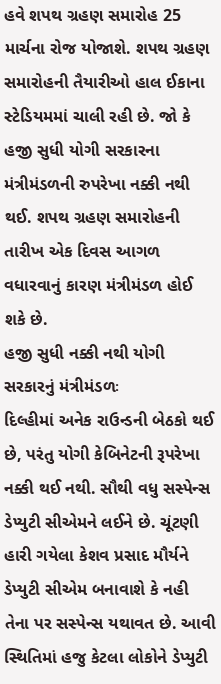હવે શપથ ગ્રહણ સમારોહ 25 માર્ચના રોજ યોજાશે. શપથ ગ્રહણ સમારોહની તૈયારીઓ હાલ ઈકાના સ્ટેડિયમમાં ચાલી રહી છે. જો કે હજી સુધી યોગી સરકારના મંત્રીમંડળની રુપરેખા નક્કી નથી થઈ. શપથ ગ્રહણ સમારોહની તારીખ એક દિવસ આગળ વધારવાનું કારણ મંત્રીમંડળ હોઈ શકે છે.
હજી સુધી નક્કી નથી યોગી સરકારનું મંત્રીમંડળઃ
દિલ્હીમાં અનેક રાઉન્ડની બેઠકો થઈ છે, પરંતુ યોગી કેબિનેટની રૂપરેખા નક્કી થઈ નથી. સૌથી વધુ સસ્પેન્સ ડેપ્યુટી સીએમને લઈને છે. ચૂંટણી હારી ગયેલા કેશવ પ્રસાદ મૌર્યને ડેપ્યુટી સીએમ બનાવાશે કે નહી તેના પર સસ્પેન્સ યથાવત છે. આવી સ્થિતિમાં હજુ કેટલા લોકોને ડેપ્યુટી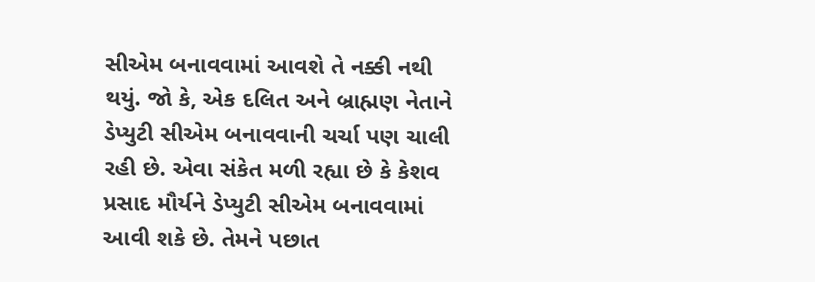સીએમ બનાવવામાં આવશે તે નક્કી નથી થયું. જો કે, એક દલિત અને બ્રાહ્મણ નેતાને ડેપ્યુટી સીએમ બનાવવાની ચર્ચા પણ ચાલી રહી છે. એવા સંકેત મળી રહ્યા છે કે કેશવ પ્રસાદ મૌર્યને ડેપ્યુટી સીએમ બનાવવામાં આવી શકે છે. તેમને પછાત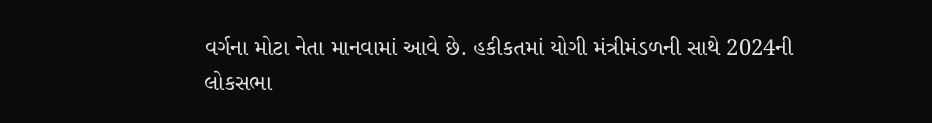વર્ગના મોટા નેતા માનવામાં આવે છે. હકીકતમાં યોગી મંત્રીમંડળની સાથે 2024ની લોકસભા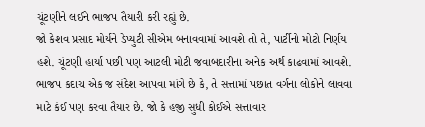ચૂંટણીને લઈને ભાજપ તૈયારી કરી રહ્યું છે.
જો કેશવ પ્રસાદ મોર્યને ડેપ્યુટી સીએમ બનાવવામાં આવશે તો તે, પાર્ટીનો મોટો નિર્ણય હશે. ચૂંટણી હાર્યા પછી પણ આટલી મોટી જવાબદારીના અનેક અર્થ કાઢવામાં આવશે. ભાજપ કદાચ એક જ સંદેશ આપવા માંગે છે કે, તે સત્તામાં પછાત વર્ગના લોકોને લાવવા માટે કંઈ પણ કરવા તૈયાર છે. જો કે હજી સુધી કોઈએ સત્તાવાર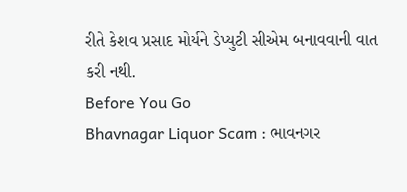રીતે કેશવ પ્રસાદ મોર્યને ડેપ્યુટી સીએમ બનાવવાની વાત કરી નથી.
Before You Go
Bhavnagar Liquor Scam : ભાવનગર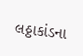લઠ્ઠાકાંડના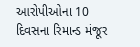આરોપીઓના 10 દિવસના રિમાન્ડ મંજૂર